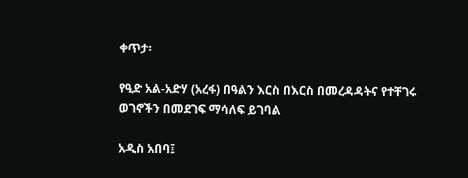ቀጥታ፡

የዒድ አል-አድሃ (አረፋ) በዓልን እርስ በእርስ በመረዳዳትና የተቸገሩ ወገኖችን በመደገፍ ማሳለፍ ይገባል

አዲስ አበባ፤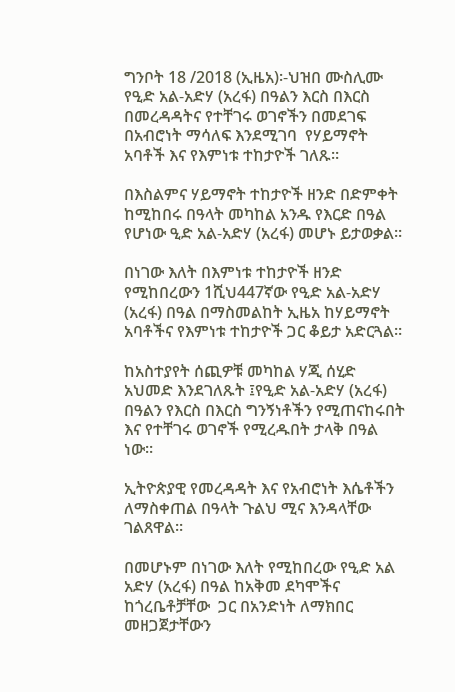ግንቦት 18 /2018 (ኢዜአ)፡-ህዝበ ሙስሊሙ የዒድ አል-አድሃ (አረፋ) በዓልን እርስ በእርስ በመረዳዳትና የተቸገሩ ወገኖችን በመደገፍ  በአብሮነት ማሳለፍ እንደሚገባ  የሃይማኖት አባቶች እና የእምነቱ ተከታዮች ገለጹ።

በእስልምና ሃይማኖት ተከታዮች ዘንድ በድምቀት ከሚከበሩ በዓላት መካከል አንዱ የእርድ በዓል የሆነው ዒድ አል-አድሃ (አረፋ) መሆኑ ይታወቃል።

በነገው እለት በእምነቱ ተከታዮች ዘንድ የሚከበረውን 1ሺህ447ኛው የዒድ አል-አድሃ (አረፋ) በዓል በማስመልከት ኢዜአ ከሃይማኖት አባቶችና የእምነቱ ተከታዮች ጋር ቆይታ አድርጓል።

ከአስተያየት ሰጪዎቹ መካከል ሃጂ ሰሂድ አህመድ እንደገለጹት ፤የዒድ አል-አድሃ (አረፋ) በዓልን የእርስ በእርስ ግንኝነቶችን የሚጠናከሩበት እና የተቸገሩ ወገኖች የሚረዱበት ታላቅ በዓል ነው።

ኢትዮጵያዊ የመረዳዳት እና የአብሮነት እሴቶችን ለማስቀጠል በዓላት ጉልህ ሚና እንዳላቸው ገልጸዋል።

በመሆኑም በነገው እለት የሚከበረው የዒድ አል አድሃ (አረፋ) በዓል ከአቅመ ደካሞችና ከጎረቤቶቻቸው  ጋር በአንድነት ለማክበር  መዘጋጀታቸውን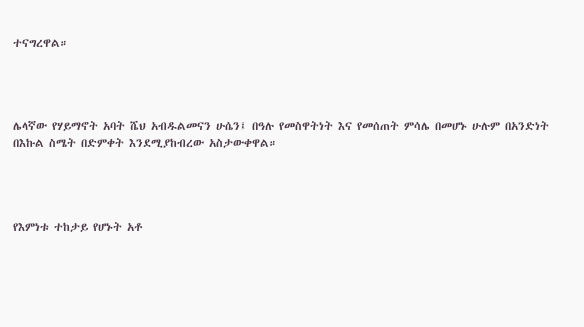ተናግረዋል።




ሌላኛው የሃይማኖት አባት ሼህ አብዱልመናን ሁሴን፤ በዓሉ የመስዋትነት እና የመሰጠት ምሳሌ በመሆኑ ሁሉም በአንድነት በእኩል ስሜት በድምቀት እንደሚያከብረው አስታውቀዋል።




የእምነቱ ተከታይ የሆኑት አቶ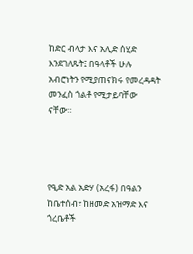ከድር ብላታ እና አሊድ ሰሂድ እንደገለጹት፤ በዓላቶች ሁሉ አብሮነትን የሚያጠናክሩ የመረዳዳት መንፈስ ጎልቶ የሚታይባቸው ናቸው።




የዒድ አል አድሃ (አረፋ) በዓልን ከቤተሰብ፣ ከዘመድ አዝማድ እና ጎረቤቶች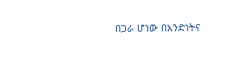በጋራ ሆነው በአንድነትና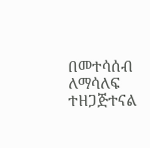በመተሳሰብ ለማሳለፍ ተዘጋጅተናል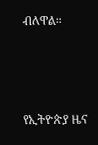ብለዋል።



የኢትዮጵያ ዜና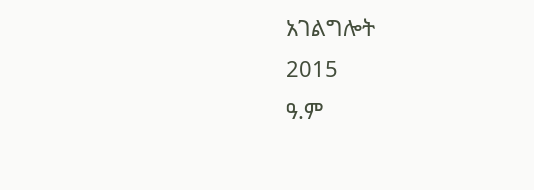አገልግሎት
2015
ዓ.ም